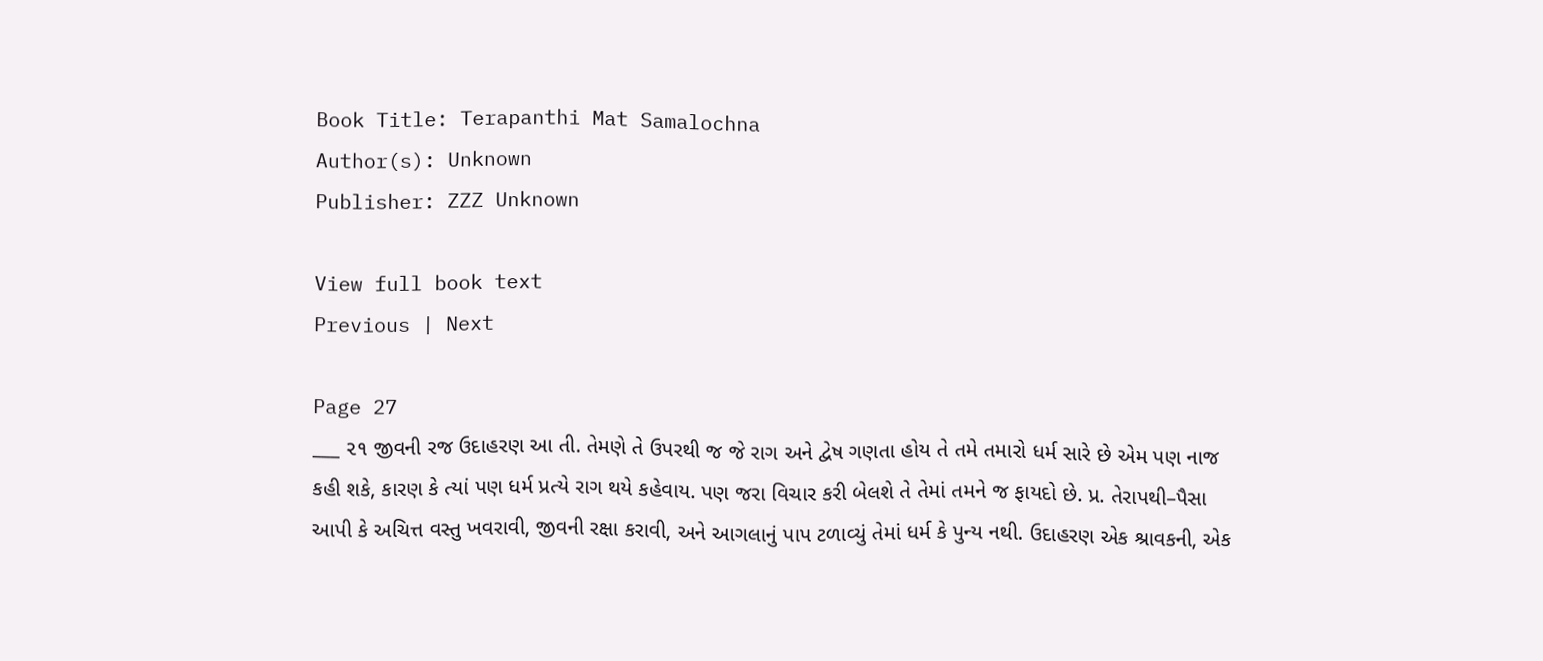Book Title: Terapanthi Mat Samalochna
Author(s): Unknown
Publisher: ZZZ Unknown

View full book text
Previous | Next

Page 27
___ ૨૧ જીવની રજ ઉદાહરણ આ તી. તેમણે તે ઉપરથી જ જે રાગ અને દ્વેષ ગણતા હોય તે તમે તમારો ધર્મ સારે છે એમ પણ નાજ કહી શકે, કારણ કે ત્યાં પણ ધર્મ પ્રત્યે રાગ થયે કહેવાય. પણ જરા વિચાર કરી બેલશે તે તેમાં તમને જ ફાયદો છે. પ્ર. તેરાપથી–પૈસા આપી કે અચિત્ત વસ્તુ ખવરાવી, જીવની રક્ષા કરાવી, અને આગલાનું પાપ ટળાવ્યું તેમાં ધર્મ કે પુન્ય નથી. ઉદાહરણ એક શ્રાવકની, એક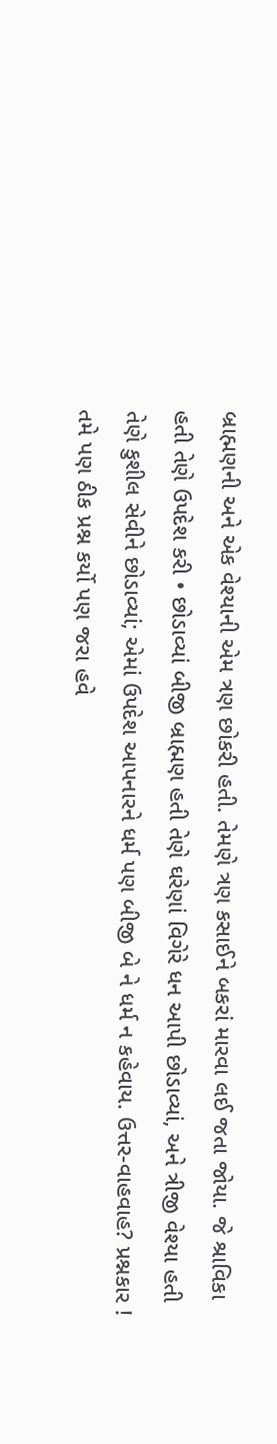બ્રાહ્મણની અને એક વેશ્યાની એમ ત્રણ છોકરી હતી. તેમણે ત્રણ કસાઈને બકરાં મારવા લઈ જતા જોયા. જે શ્રાવિકા હતી તેણે ઉપદેશ કરી • છોડાવ્યાં બીજી બ્રાહ્મણ હતી તેણે ઘરેણાં વિગેરે ધન આપી છોડાવ્યાં, અને ત્રીજી વેશ્યા હતી તેણે કુશીલ સેવીને છોડાવ્યાં; એમાં ઉપદેશ આપનારને ધર્મ પણ બીજી બે ને ધર્મ ન કહેવાય. ઉત્તર-વાહવાહ? પ્રશ્નકાર ! તમે પણ ઠીક પ્રશ્ન કર્યો પણ જરા હવે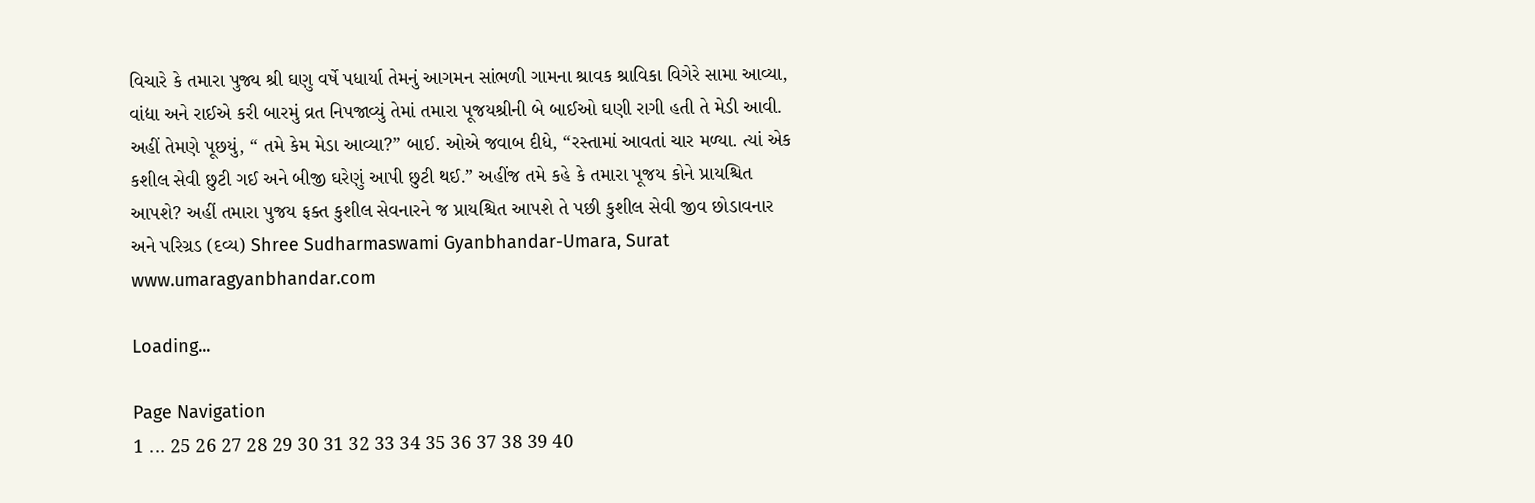વિચારે કે તમારા પુજ્ય શ્રી ઘણુ વર્ષે પધાર્યા તેમનું આગમન સાંભળી ગામના શ્રાવક શ્રાવિકા વિગેરે સામા આવ્યા, વાંદ્યા અને રાઈએ કરી બારમું વ્રત નિપજાવ્યું તેમાં તમારા પૂજયશ્રીની બે બાઈઓ ઘણી રાગી હતી તે મેડી આવી. અહીં તેમણે પૂછયું, “ તમે કેમ મેડા આવ્યા?” બાઈ. ઓએ જવાબ દીધે, “રસ્તામાં આવતાં ચાર મળ્યા. ત્યાં એક કશીલ સેવી છુટી ગઈ અને બીજી ઘરેણું આપી છુટી થઈ.” અહીંજ તમે કહે કે તમારા પૂજય કોને પ્રાયશ્ચિત આપશે? અહીં તમારા પુજય ફક્ત કુશીલ સેવનારને જ પ્રાયશ્ચિત આપશે તે પછી કુશીલ સેવી જીવ છોડાવનાર અને પરિગ્રડ (દવ્ય) Shree Sudharmaswami Gyanbhandar-Umara, Surat www.umaragyanbhandar.com

Loading...

Page Navigation
1 ... 25 26 27 28 29 30 31 32 33 34 35 36 37 38 39 40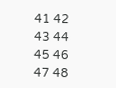41 42 43 44 45 46 47 48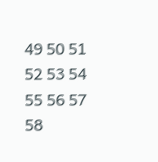49 50 51 52 53 54 55 56 57 58